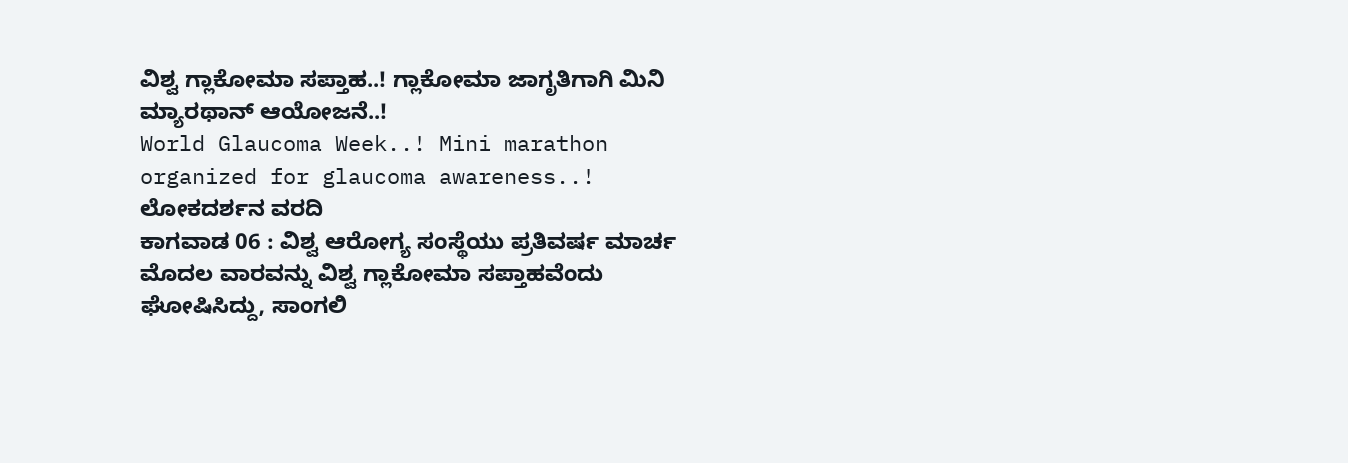ವಿಶ್ವ ಗ್ಲಾಕೋಮಾ ಸಪ್ತಾಹ..! ಗ್ಲಾಕೋಮಾ ಜಾಗೃತಿಗಾಗಿ ಮಿನಿ ಮ್ಯಾರಥಾನ್ ಆಯೋಜನೆ..!
World Glaucoma Week..! Mini marathon organized for glaucoma awareness..!
ಲೋಕದರ್ಶನ ವರದಿ
ಕಾಗವಾಡ 06 : ವಿಶ್ವ ಆರೋಗ್ಯ ಸಂಸ್ಥೆಯು ಪ್ರತಿವರ್ಷ ಮಾರ್ಚ ಮೊದಲ ವಾರವನ್ನು ವಿಶ್ವ ಗ್ಲಾಕೋಮಾ ಸಪ್ತಾಹವೆಂದು ಘೋಷಿಸಿದ್ದು, ಸಾಂಗಲಿ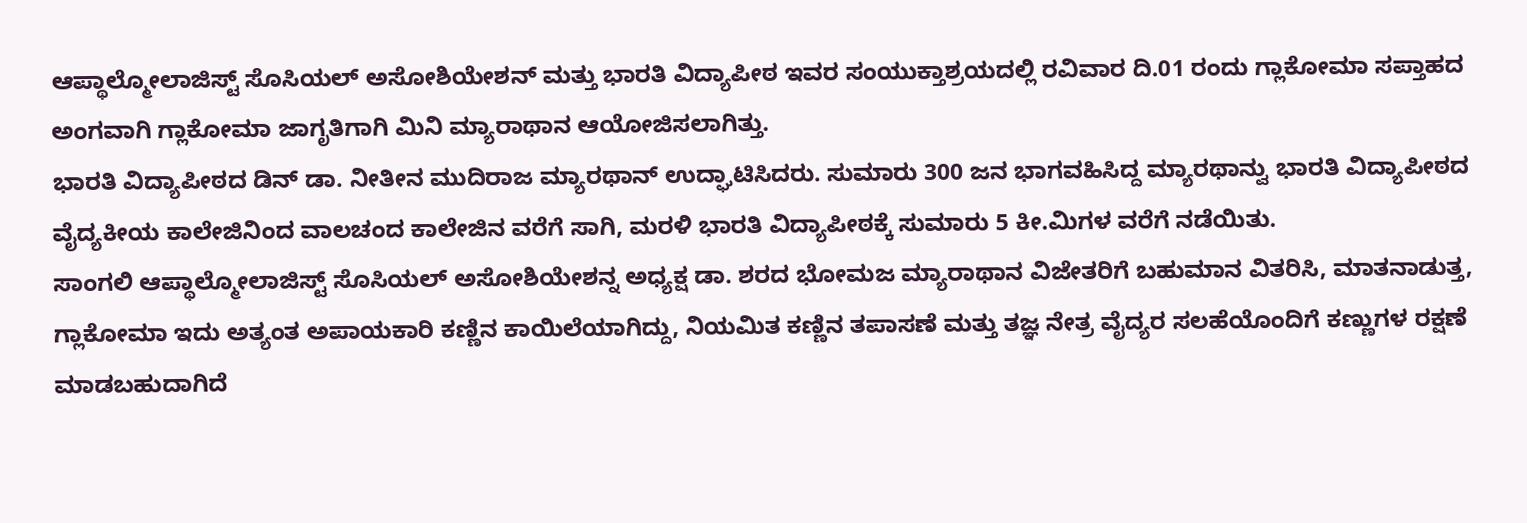ಆಪ್ಥಾಲ್ಮೋಲಾಜಿಸ್ಟ್ ಸೊಸಿಯಲ್ ಅಸೋಶಿಯೇಶನ್ ಮತ್ತು ಭಾರತಿ ವಿದ್ಯಾಪೀಠ ಇವರ ಸಂಯುಕ್ತಾಶ್ರಯದಲ್ಲಿ ರವಿವಾರ ದಿ.01 ರಂದು ಗ್ಲಾಕೋಮಾ ಸಪ್ತಾಹದ ಅಂಗವಾಗಿ ಗ್ಲಾಕೋಮಾ ಜಾಗೃತಿಗಾಗಿ ಮಿನಿ ಮ್ಯಾರಾಥಾನ ಆಯೋಜಿಸಲಾಗಿತ್ತು.
ಭಾರತಿ ವಿದ್ಯಾಪೀಠದ ಡಿನ್ ಡಾ. ನೀತೀನ ಮುದಿರಾಜ ಮ್ಯಾರಥಾನ್ ಉದ್ಘಾಟಿಸಿದರು. ಸುಮಾರು 300 ಜನ ಭಾಗವಹಿಸಿದ್ದ ಮ್ಯಾರಥಾನ್ವು ಭಾರತಿ ವಿದ್ಯಾಪೀಠದ ವೈದ್ಯಕೀಯ ಕಾಲೇಜಿನಿಂದ ವಾಲಚಂದ ಕಾಲೇಜಿನ ವರೆಗೆ ಸಾಗಿ, ಮರಳಿ ಭಾರತಿ ವಿದ್ಯಾಪೀಠಕ್ಕೆ ಸುಮಾರು 5 ಕೀ.ಮಿಗಳ ವರೆಗೆ ನಡೆಯಿತು.
ಸಾಂಗಲಿ ಆಪ್ಥಾಲ್ಮೋಲಾಜಿಸ್ಟ್ ಸೊಸಿಯಲ್ ಅಸೋಶಿಯೇಶನ್ನ ಅಧ್ಯಕ್ಷ ಡಾ. ಶರದ ಭೋಮಜ ಮ್ಯಾರಾಥಾನ ವಿಜೇತರಿಗೆ ಬಹುಮಾನ ವಿತರಿಸಿ, ಮಾತನಾಡುತ್ತ, ಗ್ಲಾಕೋಮಾ ಇದು ಅತ್ಯಂತ ಅಪಾಯಕಾರಿ ಕಣ್ಣಿನ ಕಾಯಿಲೆಯಾಗಿದ್ದು, ನಿಯಮಿತ ಕಣ್ಣಿನ ತಪಾಸಣೆ ಮತ್ತು ತಜ್ಞ ನೇತ್ರ ವೈದ್ಯರ ಸಲಹೆಯೊಂದಿಗೆ ಕಣ್ಣುಗಳ ರಕ್ಷಣೆ ಮಾಡಬಹುದಾಗಿದೆ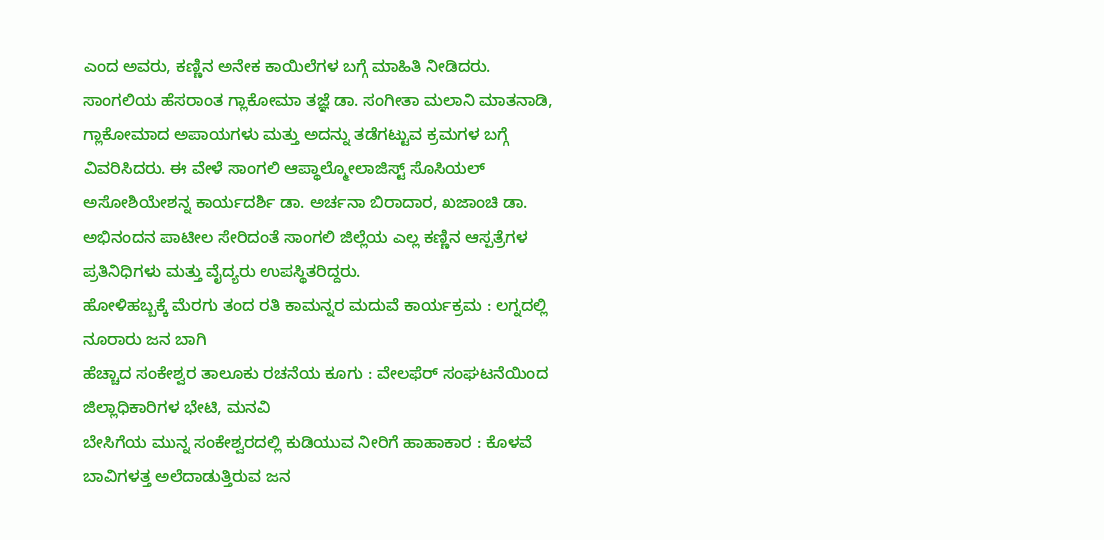ಎಂದ ಅವರು, ಕಣ್ಣಿನ ಅನೇಕ ಕಾಯಿಲೆಗಳ ಬಗ್ಗೆ ಮಾಹಿತಿ ನೀಡಿದರು.
ಸಾಂಗಲಿಯ ಹೆಸರಾಂತ ಗ್ಲಾಕೋಮಾ ತಜ್ಞೆ ಡಾ. ಸಂಗೀತಾ ಮಲಾನಿ ಮಾತನಾಡಿ, ಗ್ಲಾಕೋಮಾದ ಅಪಾಯಗಳು ಮತ್ತು ಅದನ್ನು ತಡೆಗಟ್ಟುವ ಕ್ರಮಗಳ ಬಗ್ಗೆ ವಿವರಿಸಿದರು. ಈ ವೇಳೆ ಸಾಂಗಲಿ ಆಪ್ಥಾಲ್ಮೋಲಾಜಿಸ್ಟ್ ಸೊಸಿಯಲ್ ಅಸೋಶಿಯೇಶನ್ನ ಕಾರ್ಯದರ್ಶಿ ಡಾ. ಅರ್ಚನಾ ಬಿರಾದಾರ, ಖಜಾಂಚಿ ಡಾ. ಅಭಿನಂದನ ಪಾಟೀಲ ಸೇರಿದಂತೆ ಸಾಂಗಲಿ ಜಿಲ್ಲೆಯ ಎಲ್ಲ ಕಣ್ಣಿನ ಆಸ್ಪತ್ರೆಗಳ ಪ್ರತಿನಿಧಿಗಳು ಮತ್ತು ವೈದ್ಯರು ಉಪಸ್ಥಿತರಿದ್ದರು.
ಹೋಳಿಹಬ್ಬಕ್ಕೆ ಮೆರಗು ತಂದ ರತಿ ಕಾಮನ್ನರ ಮದುವೆ ಕಾರ್ಯಕ್ರಮ : ಲಗ್ನದಲ್ಲಿ ನೂರಾರು ಜನ ಬಾಗಿ
ಹೆಚ್ಚಾದ ಸಂಕೇಶ್ವರ ತಾಲೂಕು ರಚನೆಯ ಕೂಗು : ವೇಲಫೆರ್ ಸಂಘಟನೆಯಿಂದ ಜಿಲ್ಲಾಧಿಕಾರಿಗಳ ಭೇಟಿ, ಮನವಿ
ಬೇಸಿಗೆಯ ಮುನ್ನ ಸಂಕೇಶ್ವರದಲ್ಲಿ ಕುಡಿಯುವ ನೀರಿಗೆ ಹಾಹಾಕಾರ : ಕೊಳವೆ ಬಾವಿಗಳತ್ತ ಅಲೆದಾಡುತ್ತಿರುವ ಜನ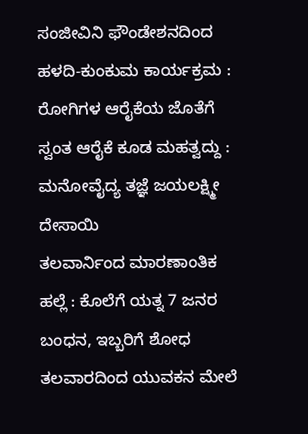ಸಂಜೀವಿನಿ ಫೌಂಡೇಶನದಿಂದ ಹಳದಿ-ಕುಂಕುಮ ಕಾರ್ಯಕ್ರಮ : ರೋಗಿಗಳ ಆರೈಕೆಯ ಜೊತೆಗೆ ಸ್ವಂತ ಆರೈಕೆ ಕೂಡ ಮಹತ್ವದ್ದು : ಮನೋವೈದ್ಯ ತಜ್ಞೆ ಜಯಲಕ್ಷ್ಮೀ ದೇಸಾಯಿ
ತಲವಾರ್ನಿಂದ ಮಾರಣಾಂತಿಕ ಹಲ್ಲೆ : ಕೊಲೆಗೆ ಯತ್ನ 7 ಜನರ ಬಂಧನ, ಇಬ್ಬರಿಗೆ ಶೋಧ
ತಲವಾರದಿಂದ ಯುವಕನ ಮೇಲೆ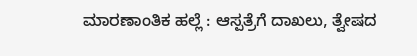ಮಾರಣಾಂತಿಕ ಹಲ್ಲೆ : ಆಸ್ಪತ್ರೆಗೆ ದಾಖಲು, ತ್ವೇಷದ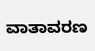ವಾತಾವರಣ